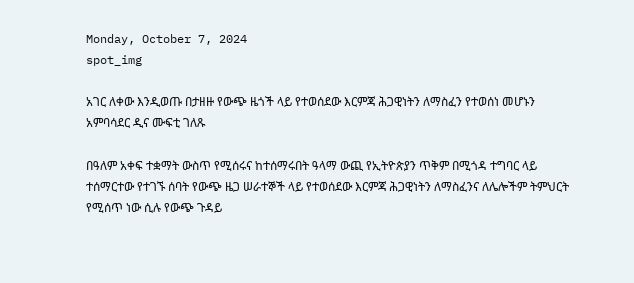Monday, October 7, 2024
spot_img

አገር ለቀው እንዲወጡ በታዘዙ የውጭ ዜጎች ላይ የተወሰደው እርምጃ ሕጋዊነትን ለማስፈን የተወሰነ መሆኑን አምባሳደር ዲና ሙፍቲ ገለጹ

በዓለም አቀፍ ተቋማት ውስጥ የሚሰሩና ከተሰማሩበት ዓላማ ውጪ የኢትዮጵያን ጥቅም በሚጎዳ ተግባር ላይ ተሰማርተው የተገኙ ሰባት የውጭ ዜጋ ሠራተኞች ላይ የተወሰደው እርምጃ ሕጋዊነትን ለማስፈንና ለሌሎችም ትምህርት የሚሰጥ ነው ሲሉ የውጭ ጉዳይ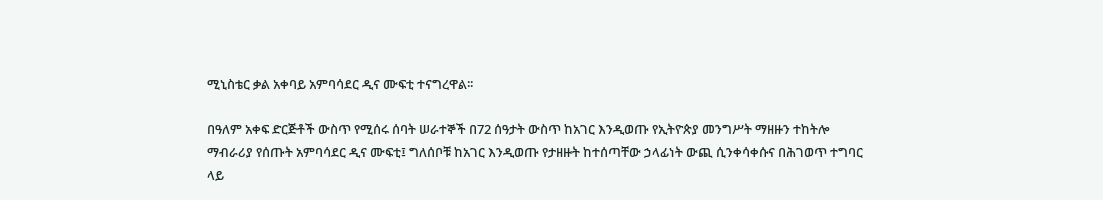ሚኒስቴር ቃል አቀባይ አምባሳደር ዲና ሙፍቲ ተናግረዋል፡፡

በዓለም አቀፍ ድርጅቶች ውስጥ የሚሰሩ ሰባት ሠራተኞች በ72 ሰዓታት ውስጥ ከአገር እንዲወጡ የኢትዮጵያ መንግሥት ማዘዙን ተከትሎ ማብራሪያ የሰጡት አምባሳደር ዲና ሙፍቲ፤ ግለሰቦቹ ከአገር እንዲወጡ የታዘዙት ከተሰጣቸው ኃላፊነት ውጪ ሲንቀሳቀሱና በሕገወጥ ተግባር ላይ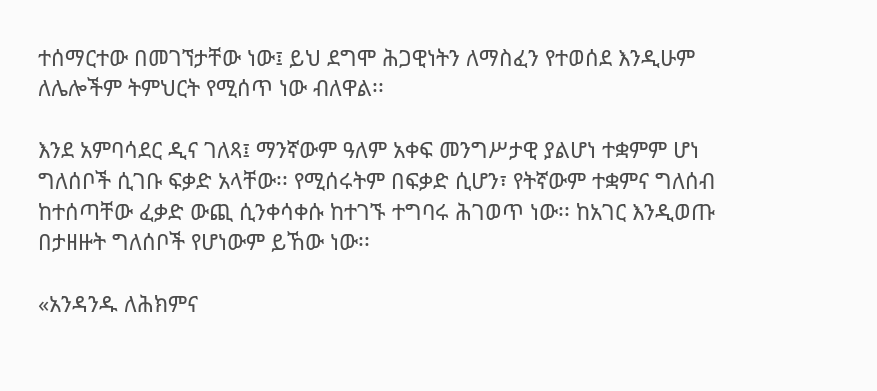ተሰማርተው በመገኘታቸው ነው፤ ይህ ደግሞ ሕጋዊነትን ለማስፈን የተወሰደ እንዲሁም ለሌሎችም ትምህርት የሚሰጥ ነው ብለዋል፡፡

እንደ አምባሳደር ዲና ገለጻ፤ ማንኛውም ዓለም አቀፍ መንግሥታዊ ያልሆነ ተቋምም ሆነ ግለሰቦች ሲገቡ ፍቃድ አላቸው፡፡ የሚሰሩትም በፍቃድ ሲሆን፣ የትኛውም ተቋምና ግለሰብ ከተሰጣቸው ፈቃድ ውጪ ሲንቀሳቀሱ ከተገኙ ተግባሩ ሕገወጥ ነው፡፡ ከአገር እንዲወጡ በታዘዙት ግለሰቦች የሆነውም ይኸው ነው፡፡

«አንዳንዱ ለሕክምና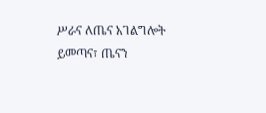ሥራና ለጤና አገልግሎት ይመጣና፣ ጤናን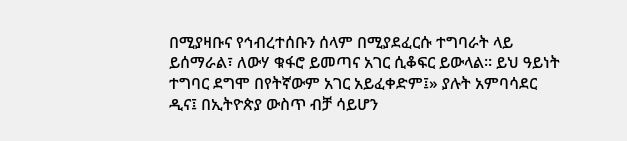በሚያዛቡና የኅብረተሰቡን ሰላም በሚያደፈርሱ ተግባራት ላይ ይሰማራል፣ ለውሃ ቁፋሮ ይመጣና አገር ሲቆፍር ይውላል፡፡ ይህ ዓይነት ተግባር ደግሞ በየትኛውም አገር አይፈቀድም፤» ያሉት አምባሳደር ዲና፤ በኢትዮጵያ ውስጥ ብቻ ሳይሆን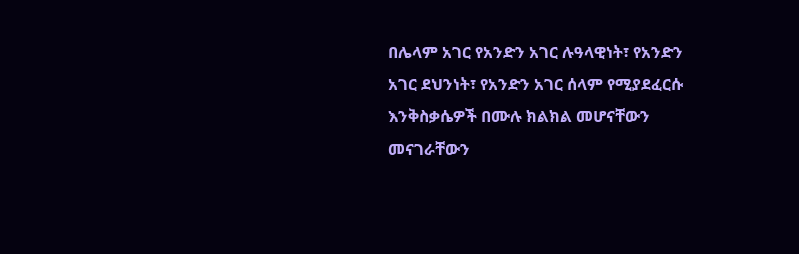በሌላም አገር የአንድን አገር ሉዓላዊነት፣ የአንድን አገር ደህንነት፣ የአንድን አገር ሰላም የሚያደፈርሱ እንቅስቃሴዎች በሙሉ ክልክል መሆናቸውን መናገራቸውን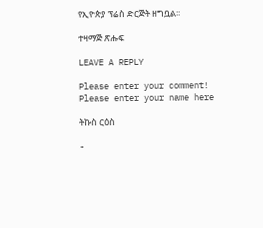የኢዮጵያ ፕሬስ ድርጅት ዘግቧል፡፡

ተዛማጅ ጽሑፍ

LEAVE A REPLY

Please enter your comment!
Please enter your name here

ትኩስ ርዕስ

-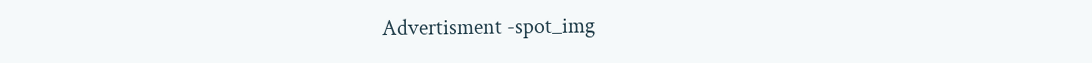Advertisment -spot_img